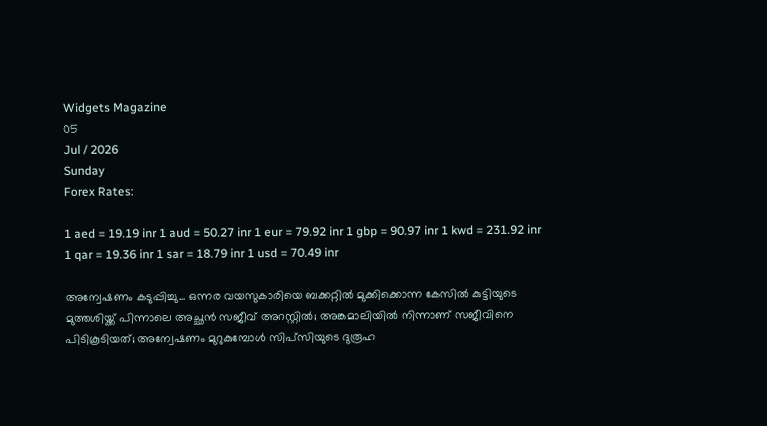Widgets Magazine
05
Jul / 2026
Sunday
Forex Rates:

1 aed = 19.19 inr 1 aud = 50.27 inr 1 eur = 79.92 inr 1 gbp = 90.97 inr 1 kwd = 231.92 inr 1 qar = 19.36 inr 1 sar = 18.79 inr 1 usd = 70.49 inr

അന്വേഷണം കടുപ്പിച്ചു... ഒന്നര വയസുകാരിയെ ബക്കറ്റില്‍ മുക്കിക്കൊന്ന കേസില്‍ കുട്ടിയുടെ മുത്തശിയ്ക്ക് പിന്നാലെ അച്ഛന്‍ സജീവ് അറസ്റ്റില്‍; അങ്കമാലിയില്‍ നിന്നാണ് സജീവിനെ പിടികൂടിയത്; അന്വേഷണം മുറുകുമ്പോള്‍ സിപ്‌സിയുടെ ദുരൂഹ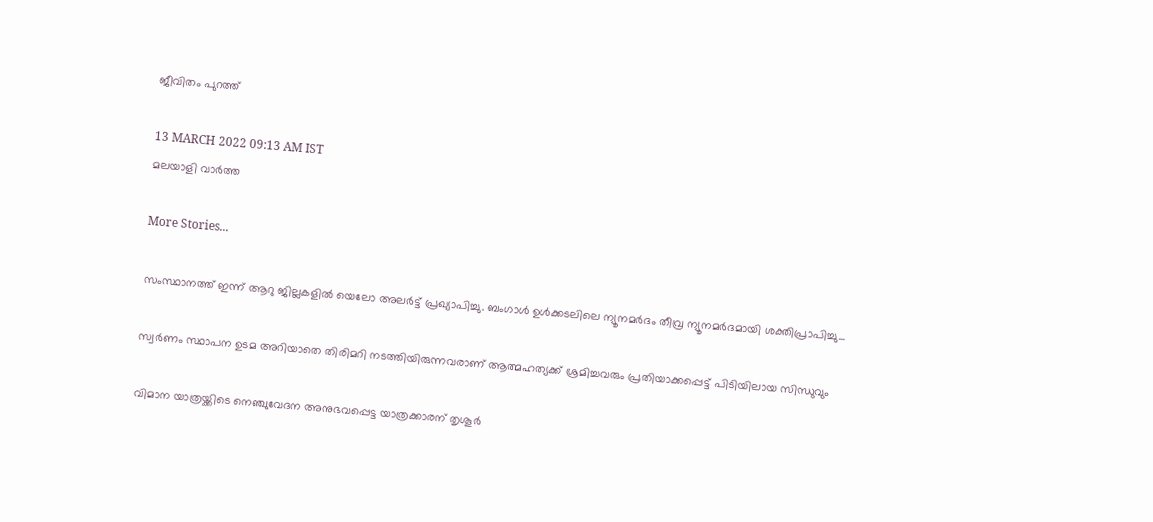ജീവിതം പുറത്ത്

13 MARCH 2022 09:13 AM IST
മലയാളി വാര്‍ത്ത

More Stories...

സംസ്ഥാനത്ത് ഇന്ന് ആറു ജില്ലകളില്‍ യെലോ അലര്‍ട്ട് പ്രഖ്യാപിച്ചു. ബംഗാള്‍ ഉള്‍ക്കടലിലെ ന്യൂനമര്‍ദം തീവ്ര ന്യൂനമര്‍ദമായി ശക്തിപ്രാപിച്ചു...

സ്വര്‍ണം സ്ഥാപന ഉടമ അറിയാതെ തിരിമറി നടത്തിയിരുന്നവരാണ് ആത്മഹത്യക്ക് ശ്രമിച്ചവരും പ്രതിയാക്കപ്പെട്ട് പിടിയിലായ സിന്ധുവും

വിമാന യാത്രയ്ക്കിടെ നെഞ്ചുവേദന അനുഭവപ്പെട്ട യാത്രക്കാരന് തൃശൂര്‍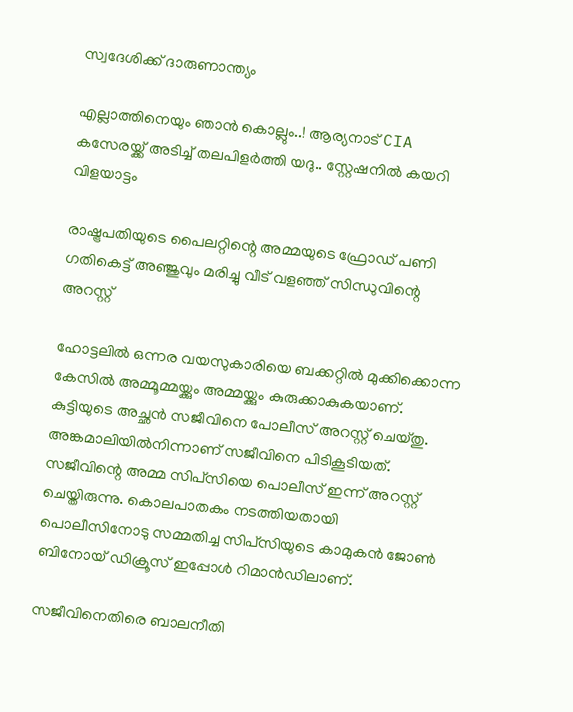സ്വദേശിക്ക് ദാരുണാന്ത്യം

എല്ലാത്തിനെയും ഞാൻ കൊല്ലും..! ആര്യനാട് CIA കസേരയ്ക്ക് അടിച്ച് തലപിളർത്തി യദു.. സ്റ്റേഷനിൽ കയറി വിളയാട്ടം

രാഷ്ട്രപതിയുടെ പൈലറ്റിന്റെ അമ്മയുടെ ഫ്രോഡ് പണി ഗതികെട്ട് അഞ്ജുവും മരിച്ചു വീട് വളഞ്ഞ് സിന്ധുവിന്റെ അറസ്റ്റ്

ഹോട്ടലില്‍ ഒന്നര വയസുകാരിയെ ബക്കറ്റില്‍ മുക്കിക്കൊന്ന കേസില്‍ അമ്മൂമ്മയ്ക്കും അമ്മയ്ക്കും കുരുക്കാകുകയാണ്. കുട്ടിയുടെ അച്ഛന്‍ സജീവിനെ പോലീസ് അറസ്റ്റ് ചെയ്തു. അങ്കമാലിയില്‍നിന്നാണ് സജീവിനെ പിടികൂടിയത്. സജീവിന്റെ അമ്മ സിപ്‌സിയെ പൊലീസ് ഇന്ന് അറസ്റ്റ് ചെയ്തിരുന്നു. കൊലപാതകം നടത്തിയതായി പൊലീസിനോടു സമ്മതിച്ച സിപ്‌സിയുടെ കാമുകന്‍ ജോണ്‍ ബിനോയ് ഡിക്രൂസ് ഇപ്പോള്‍ റിമാന്‍ഡിലാണ്.

സജീവിനെതിരെ ബാലനീതി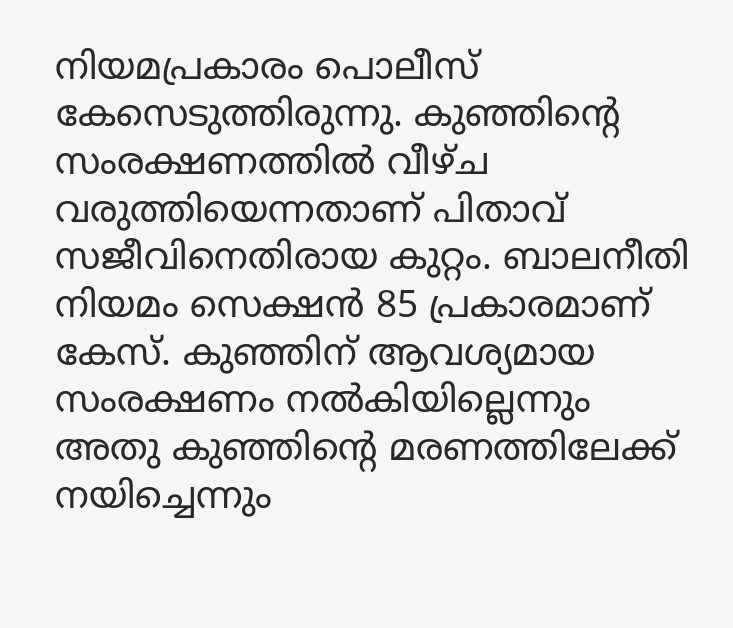നിയമപ്രകാരം പൊലീസ് കേസെടുത്തിരുന്നു. കുഞ്ഞിന്റെ സംരക്ഷണത്തില്‍ വീഴ്ച വരുത്തിയെന്നതാണ് പിതാവ് സജീവിനെതിരായ കുറ്റം. ബാലനീതി നിയമം സെക്ഷന്‍ 85 പ്രകാരമാണ് കേസ്. കുഞ്ഞിന് ആവശ്യമായ സംരക്ഷണം നല്‍കിയില്ലെന്നും അതു കുഞ്ഞിന്റെ മരണത്തിലേക്ക് നയിച്ചെന്നും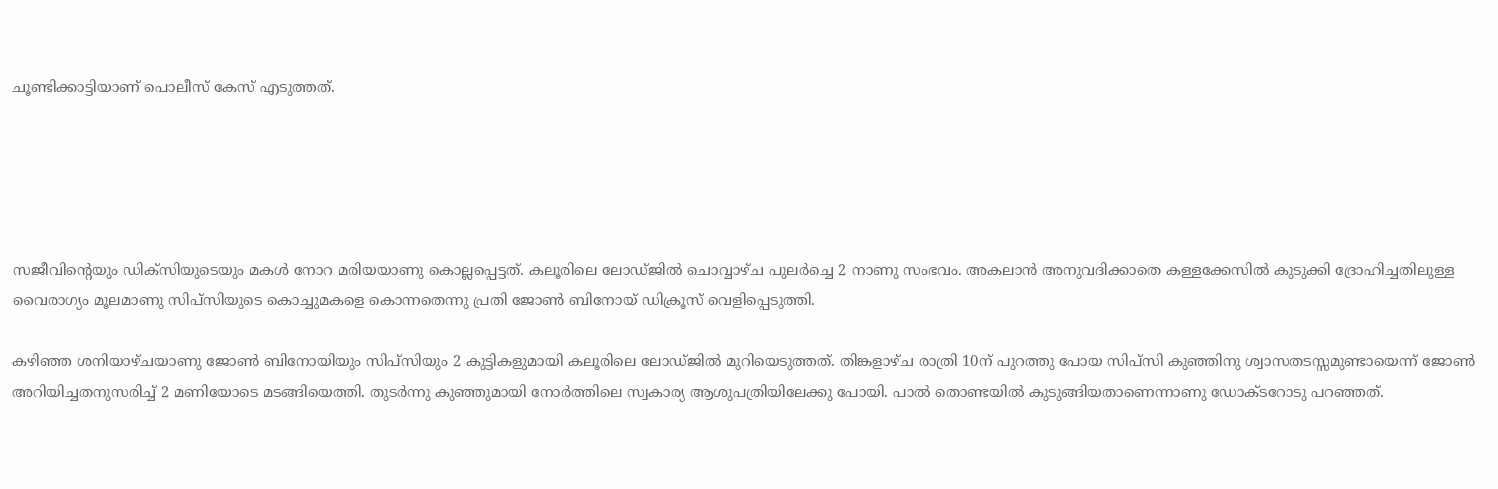ചൂണ്ടിക്കാട്ടിയാണ് പൊലീസ് കേസ് എടുത്തത്.





സജീവിന്റെയും ഡിക്‌സിയുടെയും മകള്‍ നോറ മരിയയാണു കൊല്ലപ്പെട്ടത്. കലൂരിലെ ലോഡ്ജില്‍ ചൊവ്വാഴ്ച പുലര്‍ച്ചെ 2 നാണു സംഭവം. അകലാന്‍ അനുവദിക്കാതെ കള്ളക്കേസില്‍ കുടുക്കി ദ്രോഹിച്ചതിലുള്ള വൈരാഗ്യം മൂലമാണു സിപ്‌സിയുടെ കൊച്ചുമകളെ കൊന്നതെന്നു പ്രതി ജോണ്‍ ബിനോയ് ഡിക്രൂസ് വെളിപ്പെടുത്തി.

കഴിഞ്ഞ ശനിയാഴ്ചയാണു ജോണ്‍ ബിനോയിയും സിപ്‌സിയും 2 കുട്ടികളുമായി കലൂരിലെ ലോഡ്ജില്‍ മുറിയെടുത്തത്. തിങ്കളാഴ്ച രാത്രി 10ന് പുറത്തു പോയ സിപ്‌സി കുഞ്ഞിനു ശ്വാസതടസ്സമുണ്ടായെന്ന് ജോണ്‍ അറിയിച്ചതനുസരിച്ച് 2 മണിയോടെ മടങ്ങിയെത്തി. തുടര്‍ന്നു കുഞ്ഞുമായി നോര്‍ത്തിലെ സ്വകാര്യ ആശുപത്രിയിലേക്കു പോയി. പാല്‍ തൊണ്ടയില്‍ കുടുങ്ങിയതാണെന്നാണു ഡോക്ടറോടു പറഞ്ഞത്.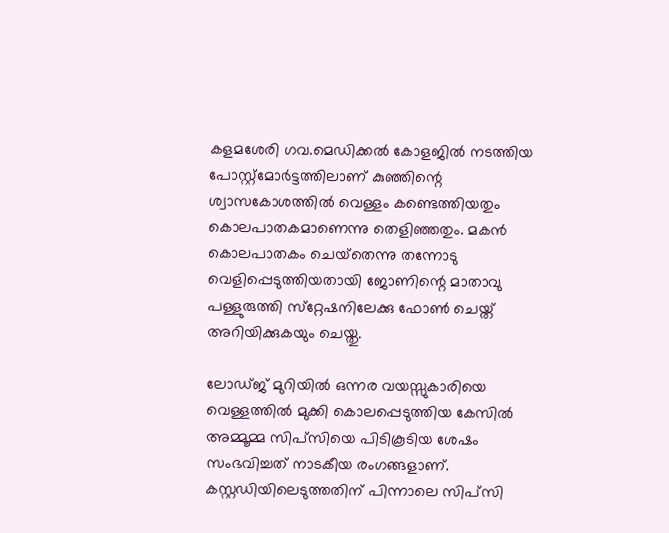കളമശേരി ഗവ.മെഡിക്കല്‍ കോളജില്‍ നടത്തിയ പോസ്റ്റ്‌മോര്‍ട്ടത്തിലാണ് കുഞ്ഞിന്റെ ശ്വാസകോശത്തില്‍ വെള്ളം കണ്ടെത്തിയതും കൊലപാതകമാണെന്നു തെളിഞ്ഞതും. മകന്‍ കൊലപാതകം ചെയ്‌തെന്നു തന്നോടു വെളിപ്പെടുത്തിയതായി ജോണിന്റെ മാതാവു പള്ളുരുത്തി സ്‌റ്റേഷനിലേക്കു ഫോണ്‍ ചെയ്ത് അറിയിക്കുകയും ചെയ്തു.

ലോഡ്ജ് മുറിയില്‍ ഒന്നര വയസ്സുകാരിയെ വെള്ളത്തില്‍ മുക്കി കൊലപ്പെടുത്തിയ കേസില്‍ അമ്മൂമ്മ സിപ്‌സിയെ പിടികൂടിയ ശേഷം സംഭവിച്ചത് നാടകീയ രംഗങ്ങളാണ്. കസ്റ്റഡിയിലെടുത്തതിന് പിന്നാലെ സിപ്‌സി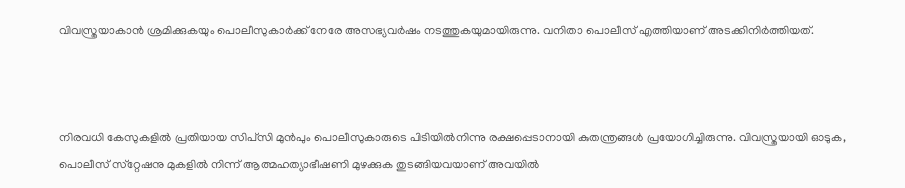വിവസ്ത്രയാകാന്‍ ശ്രമിക്കുകയും പൊലീസുകാര്‍ക്ക് നേരേ അസഭ്യവര്‍ഷം നടത്തുകയുമായിരുന്നു. വനിതാ പൊലീസ് എത്തിയാണ് അടക്കിനിര്‍ത്തിയത്.



നിരവധി കേസുകളില്‍ പ്രതിയായ സിപ്‌സി മുന്‍പും പൊലീസുകാരുടെ പിടിയില്‍നിന്നു രക്ഷപ്പെടാനായി കുതന്ത്രങ്ങള്‍ പ്രയോഗിച്ചിരുന്നു. വിവസ്ത്രയായി ഓടുക, പൊലീസ് സ്‌റ്റേഷനു മുകളില്‍ നിന്ന് ആത്മഹത്യാഭീഷണി മുഴക്കുക തുടങ്ങിയവയാണ് അവയില്‍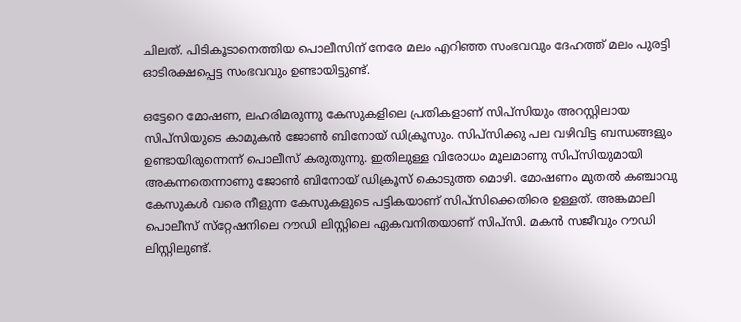ചിലത്. പിടികൂടാനെത്തിയ പൊലീസിന് നേരേ മലം എറിഞ്ഞ സംഭവവും ദേഹത്ത് മലം പുരട്ടി ഓടിരക്ഷപ്പെട്ട സംഭവവും ഉണ്ടായിട്ടുണ്ട്.

ഒട്ടേറെ മോഷണ, ലഹരിമരുന്നു കേസുകളിലെ പ്രതികളാണ് സിപ്‌സിയും അറസ്റ്റിലായ സിപ്‌സിയുടെ കാമുകന്‍ ജോണ്‍ ബിനോയ് ഡിക്രൂസും. സിപ്‌സിക്കു പല വഴിവിട്ട ബന്ധങ്ങളും ഉണ്ടായിരുന്നെന്ന് പൊലീസ് കരുതുന്നു. ഇതിലുള്ള വിരോധം മൂലമാണു സിപ്‌സിയുമായി അകന്നതെന്നാണു ജോണ്‍ ബിനോയ് ഡിക്രൂസ് കൊടുത്ത മൊഴി. മോഷണം മുതല്‍ കഞ്ചാവു കേസുകള്‍ വരെ നീളുന്ന കേസുകളുടെ പട്ടികയാണ് സിപ്‌സിക്കെതിരെ ഉള്ളത്. അങ്കമാലി പൊലീസ് സ്‌റ്റേഷനിലെ റൗഡി ലിസ്റ്റിലെ ഏകവനിതയാണ് സിപ്‌സി. മകന്‍ സജീവും റൗഡി ലിസ്റ്റിലുണ്ട്.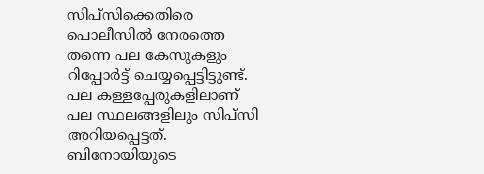സിപ്‌സിക്കെതിരെ പൊലീസില്‍ നേരത്തെ തന്നെ പല കേസുകളും റിപ്പോര്‍ട്ട് ചെയ്യപ്പെട്ടിട്ടുണ്ട്. പല കള്ളപ്പേരുകളിലാണ് പല സ്ഥലങ്ങളിലും സിപ്‌സി അറിയപ്പെട്ടത്. ബിനോയിയുടെ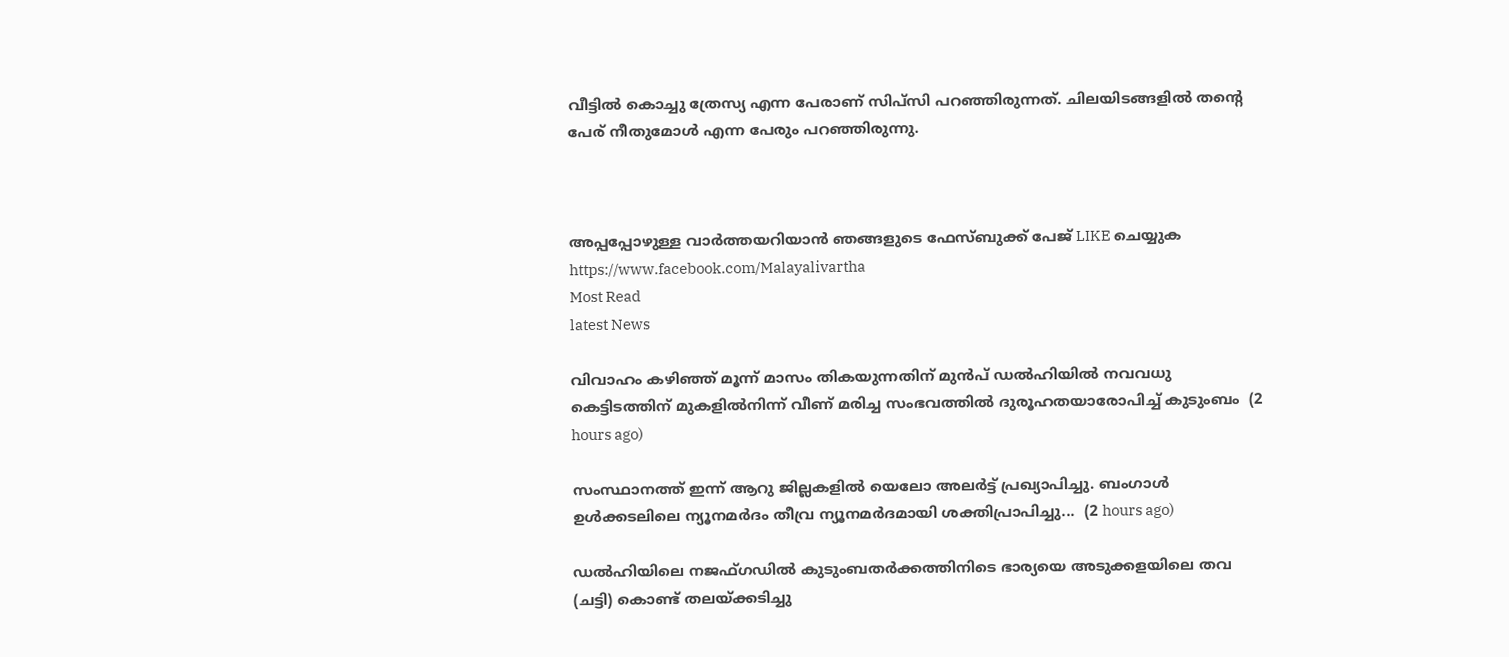വീട്ടില്‍ കൊച്ചു ത്രേസ്യ എന്ന പേരാണ് സിപ്‌സി പറഞ്ഞിരുന്നത്. ചിലയിടങ്ങളില്‍ തന്റെ പേര് നീതുമോള്‍ എന്ന പേരും പറഞ്ഞിരുന്നു.



അപ്പപ്പോഴുള്ള വാര്‍ത്തയറിയാന്‍ ഞങ്ങളുടെ ഫേസ്‌ബുക്ക്‌ പേജ് LIKE ചെയ്യുക
https://www.facebook.com/Malayalivartha
Most Read
latest News

വിവാഹം കഴിഞ്ഞ് മൂന്ന് മാസം തികയുന്നതിന് മുൻപ് ഡൽഹിയിൽ നവവധു കെട്ടിടത്തിന് മുകളിൽനിന്ന് വീണ് മരിച്ച സംഭവത്തിൽ ദുരൂഹതയാരോപിച്ച് കുടുംബം  (2 hours ago)

സംസ്ഥാനത്ത് ഇന്ന് ആറു ജില്ലകളില്‍ യെലോ അലര്‍ട്ട് പ്രഖ്യാപിച്ചു. ബംഗാള്‍ ഉള്‍ക്കടലിലെ ന്യൂനമര്‍ദം തീവ്ര ന്യൂനമര്‍ദമായി ശക്തിപ്രാപിച്ചു...  (2 hours ago)

ഡൽഹിയിലെ നജഫ്ഗഡിൽ കുടുംബതർക്കത്തിനിടെ ഭാര്യയെ അടുക്കളയിലെ തവ (ചട്ടി) കൊണ്ട് തലയ്ക്കടിച്ചു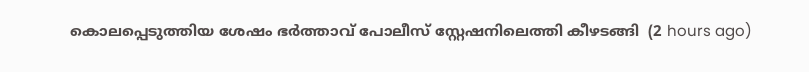കൊലപ്പെടുത്തിയ ശേഷം ഭർത്താവ് പോലീസ് സ്റ്റേഷനിലെത്തി കീഴടങ്ങി  (2 hours ago)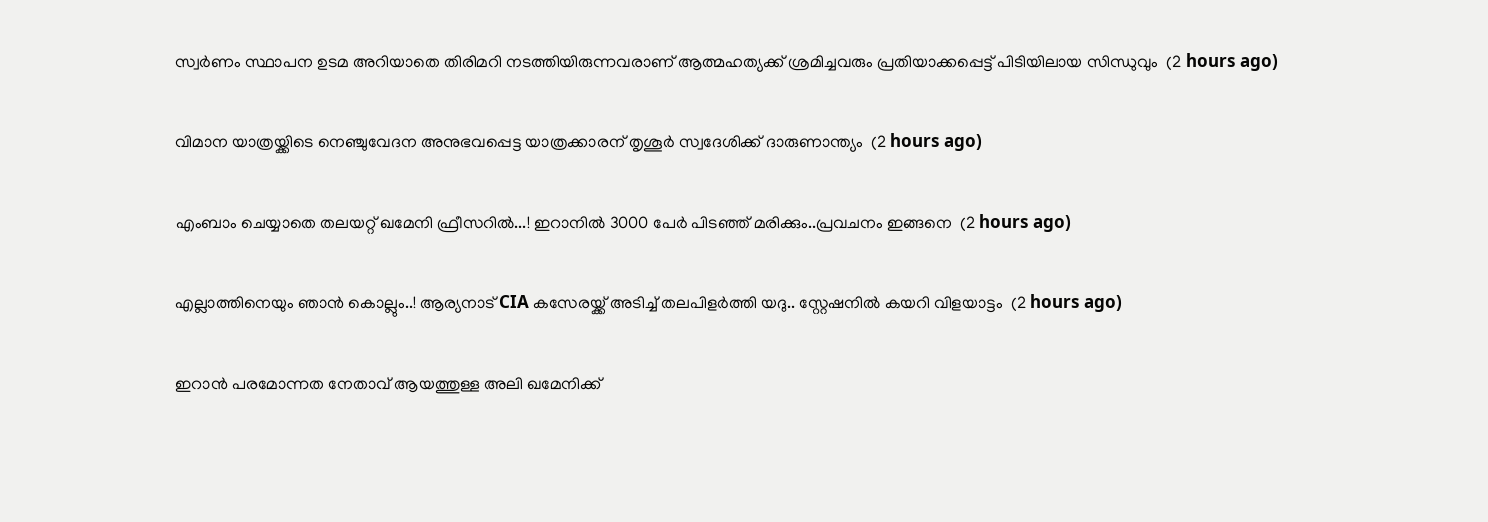സ്വര്‍ണം സ്ഥാപന ഉടമ അറിയാതെ തിരിമറി നടത്തിയിരുന്നവരാണ് ആത്മഹത്യക്ക് ശ്രമിച്ചവരും പ്രതിയാക്കപ്പെട്ട് പിടിയിലായ സിന്ധുവും  (2 hours ago)

വിമാന യാത്രയ്ക്കിടെ നെഞ്ചുവേദന അനുഭവപ്പെട്ട യാത്രക്കാരന് തൃശൂര്‍ സ്വദേശിക്ക് ദാരുണാന്ത്യം  (2 hours ago)

എംബാം ചെയ്യാതെ തലയറ്റ് ഖമേനി ഫ്രീസറിൽ...! ഇറാനിൽ 3000 പേർ പിടഞ്ഞ് മരിക്കും..പ്രവചനം ഇങ്ങനെ  (2 hours ago)

എല്ലാത്തിനെയും ഞാൻ കൊല്ലും..! ആര്യനാട് CIA കസേരയ്ക്ക് അടിച്ച് തലപിളർത്തി യദു.. സ്റ്റേഷനിൽ കയറി വിളയാട്ടം  (2 hours ago)

ഇറാന്‍ പരമോന്നത നേതാവ് ആയത്തുള്ള അലി ഖമേനിക്ക്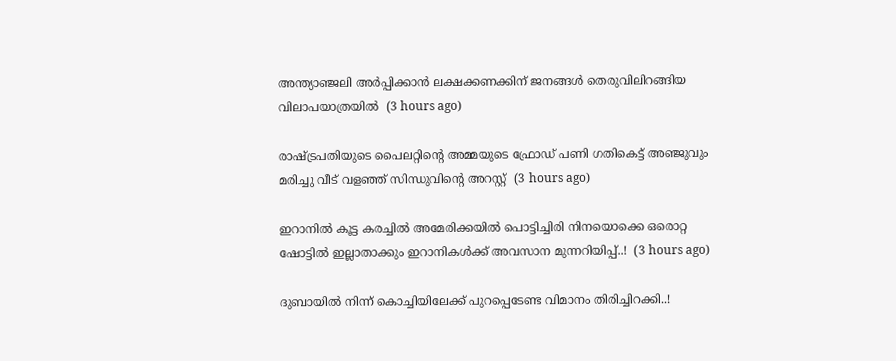അന്ത്യാഞ്ജലി അര്‍പ്പിക്കാന്‍ ലക്ഷക്കണക്കിന് ജനങ്ങള്‍ തെരുവിലിറങ്ങിയ വിലാപയാത്രയില്‍  (3 hours ago)

രാഷ്ട്രപതിയുടെ പൈലറ്റിന്റെ അമ്മയുടെ ഫ്രോഡ് പണി ഗതികെട്ട് അഞ്ജുവും മരിച്ചു വീട് വളഞ്ഞ് സിന്ധുവിന്റെ അറസ്റ്റ്  (3 hours ago)

ഇറാനിൽ കൂട്ട കരച്ചിൽ അമേരിക്കയിൽ പൊട്ടിച്ചിരി നിനയൊക്കെ ഒരൊറ്റ ഷോട്ടിൽ ഇല്ലാതാക്കും ഇറാനികൾക്ക് അവസാന മുന്നറിയിപ്പ്..!  (3 hours ago)

ദുബായിൽ നിന്ന് കൊച്ചിയിലേക്ക് പുറപ്പെടേണ്ട വിമാനം തിരിച്ചിറക്കി..!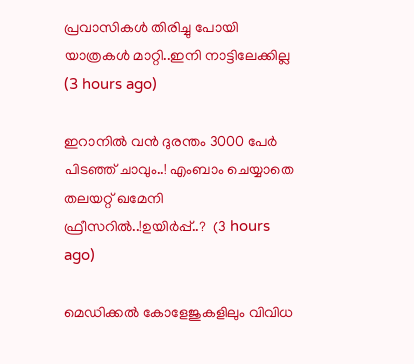പ്രവാസികൾ തിരിച്ചു പോയി യാത്രകൾ മാറ്റി..ഇനി നാട്ടിലേക്കില്ല  (3 hours ago)

ഇറാനിൽ വൻ ദുരന്തം 3000 പേർ പിടഞ്ഞ് ചാവും..! എംബാം ചെയ്യാതെ തലയറ്റ് ഖമേനി ഫ്രീസറിൽ..!ഉയിർപ്പ്..?  (3 hours ago)

മെഡിക്കൽ കോളേജുകളിലും വിവിധ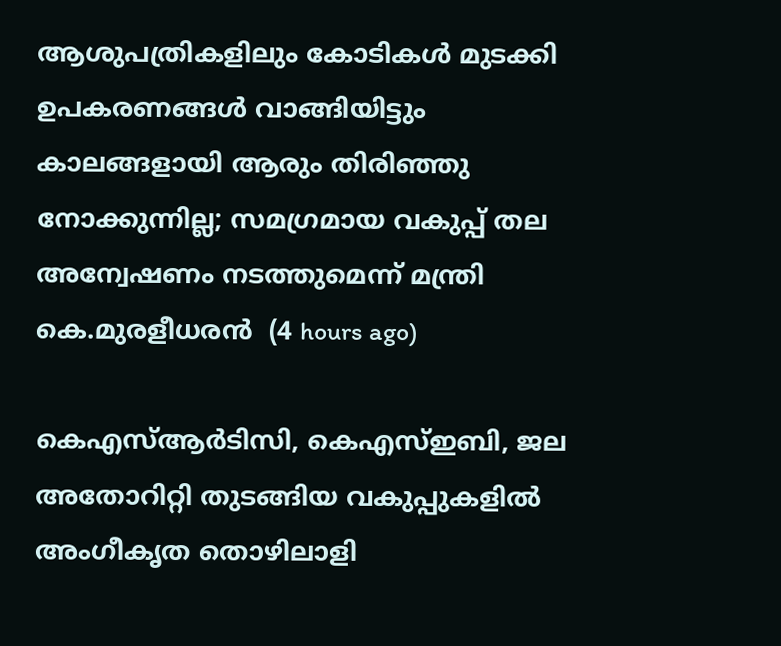ആശുപത്രികളിലും കോടികൾ മുടക്കി ഉപകരണങ്ങൾ വാങ്ങിയിട്ടും കാലങ്ങളായി ആരും തിരിഞ്ഞു നോക്കുന്നില്ല; സമഗ്രമായ വകുപ്പ് തല അന്വേഷണം നടത്തുമെന്ന് മന്ത്രി കെ.മുരളീധരൻ  (4 hours ago)

കെഎസ്ആർടിസി, കെഎസ്ഇബി, ജല അതോറിറ്റി തുടങ്ങിയ വകുപ്പുകളിൽ അംഗീകൃത തൊഴിലാളി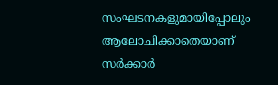സംഘടനകളുമായിപ്പോലും ആലോചിക്കാതെയാണ് സർക്കാർ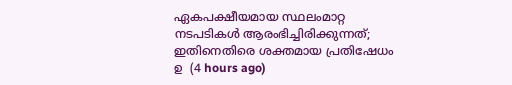ഏകപക്ഷീയമായ സ്ഥലംമാറ്റ നടപടികൾ ആരംഭിച്ചിരിക്കുന്നത്; ഇതിനെതിരെ ശക്തമായ പ്രതിഷേധം ഉ  (4 hours ago)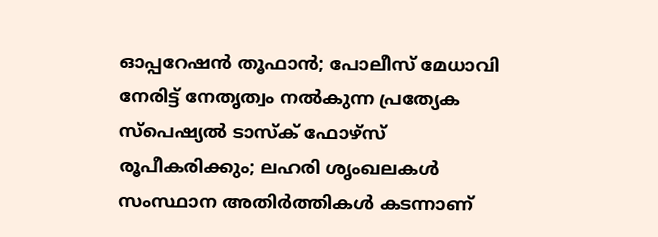ഓപ്പറേഷൻ തൂഫാൻ; പോലീസ് മേധാവി നേരിട്ട്‌ നേതൃത്വം നൽകുന്ന പ്രത്യേക സ്പെഷ്യൽ ടാസ്‌ക് ഫോഴ്‌സ് രൂപീകരിക്കും; ലഹരി ശൃംഖലകൾ സംസ്ഥാന അതിർത്തികൾ കടന്നാണ്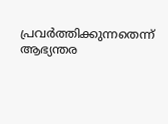പ്രവർത്തിക്കുന്നതെന്ന് ആഭ്യന്തര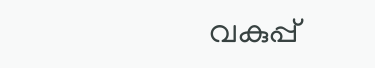വകുപ്പ്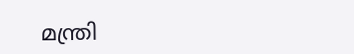മന്ത്രി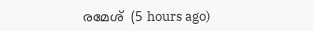രമേശ്  (5 hours ago)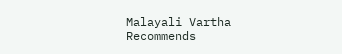Malayali Vartha Recommends